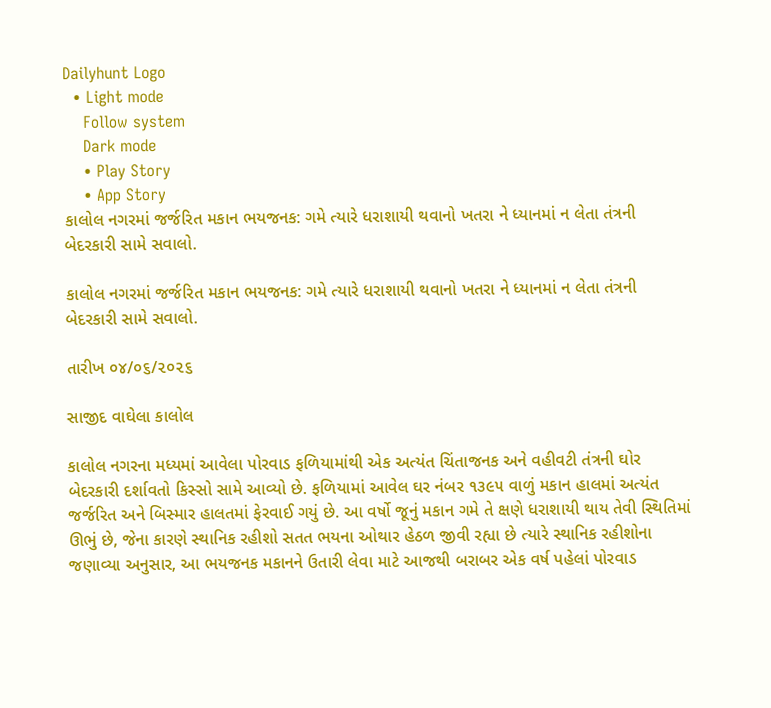Dailyhunt Logo
  • Light mode
    Follow system
    Dark mode
    • Play Story
    • App Story
કાલોલ નગરમાં જર્જરિત મકાન ભયજનક: ગમે ત્યારે ધરાશાયી થવાનો ખતરા ને ધ્યાનમાં ન લેતા તંત્રની બેદરકારી સામે સવાલો.

કાલોલ નગરમાં જર્જરિત મકાન ભયજનક: ગમે ત્યારે ધરાશાયી થવાનો ખતરા ને ધ્યાનમાં ન લેતા તંત્રની બેદરકારી સામે સવાલો.

તારીખ ૦૪/૦૬/૨૦૨૬

સાજીદ વાઘેલા કાલોલ

કાલોલ નગરના મધ્યમાં આવેલા પોરવાડ ફળિયામાંથી એક અત્યંત ચિંતાજનક અને વહીવટી તંત્રની ઘોર બેદરકારી દર્શાવતો કિસ્સો સામે આવ્યો છે. ફળિયામાં આવેલ ઘર નંબર ૧૩૯૫ વાળું મકાન હાલમાં અત્યંત જર્જરિત અને બિસ્માર હાલતમાં ફેરવાઈ ગયું છે. આ વર્ષો જૂનું મકાન ગમે તે ક્ષણે ધરાશાયી થાય તેવી સ્થિતિમાં ઊભું છે, જેના કારણે સ્થાનિક રહીશો સતત ભયના ઓથાર હેઠળ જીવી રહ્યા છે ત્યારે સ્થાનિક રહીશોના જણાવ્યા અનુસાર, આ ભયજનક મકાનને ઉતારી લેવા માટે આજથી બરાબર એક વર્ષ પહેલાં પોરવાડ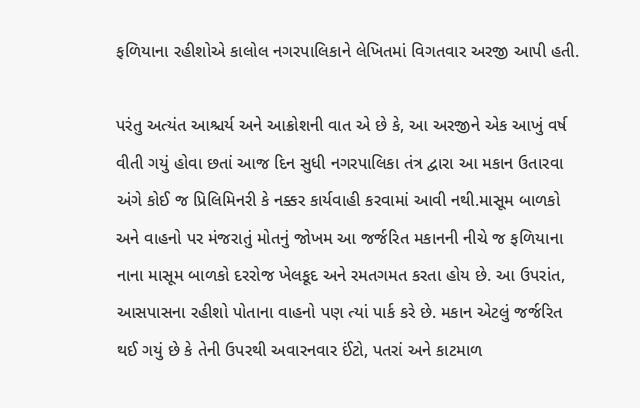ફળિયાના રહીશોએ કાલોલ નગરપાલિકાને લેખિતમાં વિગતવાર અરજી આપી હતી.

પરંતુ અત્યંત આશ્ચર્ય અને આક્રોશની વાત એ છે કે, આ અરજીને એક આખું વર્ષ વીતી ગયું હોવા છતાં આજ દિન સુધી નગરપાલિકા તંત્ર દ્વારા આ મકાન ઉતારવા અંગે કોઈ જ પ્રિલિમિનરી કે નક્કર કાર્યવાહી કરવામાં આવી નથી.માસૂમ બાળકો અને વાહનો પર મંજરાતું મોતનું જોખમ આ જર્જરિત મકાનની નીચે જ ફળિયાના નાના માસૂમ બાળકો દરરોજ ખેલકૂદ અને રમતગમત કરતા હોય છે. આ ઉપરાંત, આસપાસના રહીશો પોતાના વાહનો પણ ત્યાં પાર્ક કરે છે. મકાન એટલું જર્જરિત થઈ ગયું છે કે તેની ઉપરથી અવારનવાર ઈંટો, પતરાં અને કાટમાળ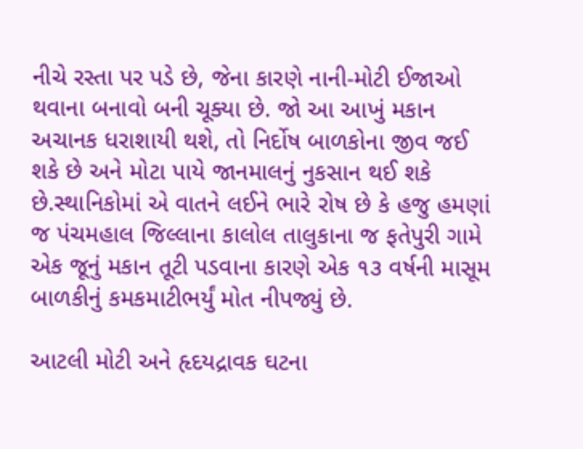નીચે રસ્તા પર પડે છે, જેના કારણે નાની-મોટી ઈજાઓ થવાના બનાવો બની ચૂક્યા છે. જો આ આખું મકાન અચાનક ધરાશાયી થશે, તો નિર્દોષ બાળકોના જીવ જઈ શકે છે અને મોટા પાયે જાનમાલનું નુકસાન થઈ શકે છે.સ્થાનિકોમાં એ વાતને લઈને ભારે રોષ છે કે હજુ હમણાં જ પંચમહાલ જિલ્લાના કાલોલ તાલુકાના જ ફતેપુરી ગામે એક જૂનું મકાન તૂટી પડવાના કારણે એક ૧૩ વર્ષની માસૂમ બાળકીનું કમકમાટીભર્યું મોત નીપજ્યું છે.

આટલી મોટી અને હૃદયદ્રાવક ઘટના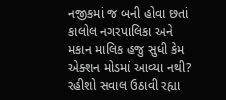નજીકમાં જ બની હોવા છતાં કાલોલ નગરપાલિકા અને મકાન માલિક હજુ સુધી કેમ એક્શન મોડમાં આવ્યા નથી? રહીશો સવાલ ઉઠાવી રહ્યા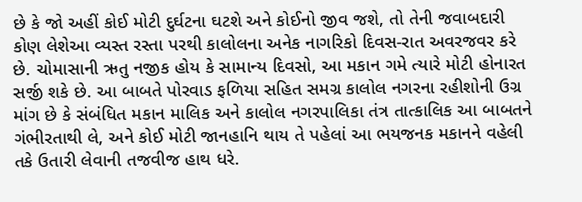છે કે જો અહીં કોઈ મોટી દુર્ઘટના ઘટશે અને કોઈનો જીવ જશે, તો તેની જવાબદારી કોણ લેશેઆ વ્યસ્ત રસ્તા પરથી કાલોલના અનેક નાગરિકો દિવસ-રાત અવરજવર કરે છે. ચોમાસાની ઋતુ નજીક હોય કે સામાન્ય દિવસો, આ મકાન ગમે ત્યારે મોટી હોનારત સર્જી શકે છે. આ બાબતે પોરવાડ ફળિયા સહિત સમગ્ર કાલોલ નગરના રહીશોની ઉગ્ર માંગ છે કે સંબંધિત મકાન માલિક અને કાલોલ નગરપાલિકા તંત્ર તાત્કાલિક આ બાબતને ગંભીરતાથી લે, અને કોઈ મોટી જાનહાનિ થાય તે પહેલાં આ ભયજનક મકાનને વહેલી તકે ઉતારી લેવાની તજવીજ હાથ ધરે.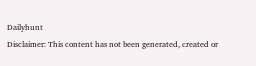Dailyhunt
Disclaimer: This content has not been generated, created or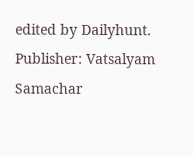edited by Dailyhunt. Publisher: Vatsalyam Samachar